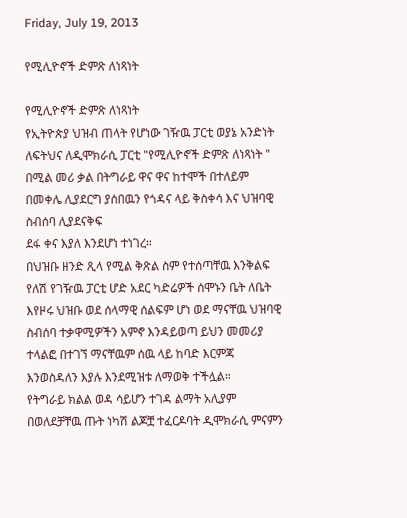Friday, July 19, 2013

የሚሊዮኖች ድምጽ ለነጻነት

የሚሊዮኖች ድምጽ ለነጻነት
የኢትዮጵያ ህዝብ ጠላት የሆነው ገዥዉ ፓርቲ ወያኔ አንድነት ለፍትህና ለዲሞክራሲ ፓርቲ "የሚሊዮኖች ድምጽ ለነጻነት " በሚል መሪ ቃል በትግራይ ዋና ዋና ከተሞች በተለይም በመቀሌ ሊያደርግ ያሰበዉን የጎዳና ላይ ቅስቀሳ እና ህዝባዊ ስብሰባ ሊያደናቅፍ
ደፋ ቀና እያለ እንደሆነ ተነገረ።
በህዝቡ ዘንድ ጺላ የሚል ቅጽል ስም የተሰጣቸዉ እንቅልፍ የለሽ የገዥዉ ፓርቲ ሆድ አደር ካድሬዎች ሰሞኑን ቤት ለቤት እየዞሩ ህዝቡ ወደ ሰላማዊ ሰልፍም ሆነ ወደ ማናቸዉ ህዝባዊ ስብሰባ ተቃዋሚዎችን አምኖ እንዳይወጣ ይህን መመሪያ ተላልፎ በተገኘ ማናቸዉም ሰዉ ላይ ከባድ እርምጃ እንወስዳለን እያሉ እንደሚዝቱ ለማወቅ ተችሏል።
የትግራይ ክልል ወዳ ሳይሆን ተገዳ ልማት አሊያም በወለደቻቸዉ ጡት ነካሽ ልጆቿ ተፈርዶባት ዲሞክራሲ ምናምን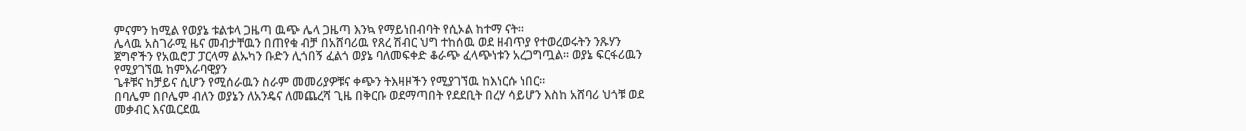ምናምን ከሚል የወያኔ ቱልቱላ ጋዜጣ ዉጭ ሌላ ጋዜጣ እንኳ የማይነበብባት የሲኦል ከተማ ናት።
ሌላዉ አስገራሚ ዜና መብታቸዉን በጠየቁ ብቻ በአሸባሪዉ የጸረ ሽብር ህግ ተከሰዉ ወደ ዘብጥያ የተወረወሩትን ንጹሃን ጀግኖችን የአዉሮፓ ፓርላማ ልኡካን ቡድን ሊጎበኝ ፈልጎ ወያኔ ባለመፍቀድ ቆራጭ ፈላጭነቱን አረጋግጧል። ወያኔ ፍርፋሪዉን የሚያገኘዉ ከምእራባዊያን
ጌቶቹና ከቻይና ሲሆን የሚሰራዉን ስራም መመሪያዎቹና ቀጭን ትእዛዞችን የሚያገኘዉ ከእነርሱ ነበር።
በባሌም በቦሌም ብለን ወያኔን ለአንዴና ለመጨረሻ ጊዜ በቅርቡ ወደማጣበት የደደቢት በረሃ ሳይሆን እስከ አሸባሪ ህጎቹ ወደ መቃብር እናዉርደዉ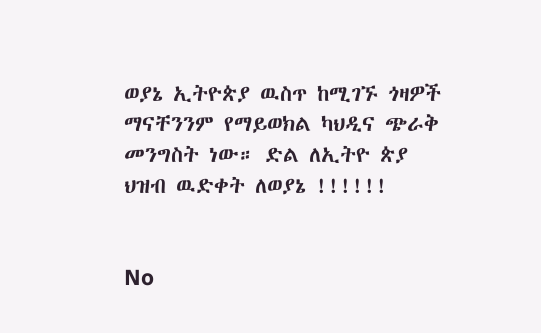ወያኔ ኢትዮጵያ ዉስጥ ከሚገኙ ጎዛዎች ማናቸንንም የማይወክል ካህዲና ጭራቅ መንግስት ነው። ድል ለኢትዮ ጵያ ህዝብ ዉድቀት ለወያኔ !!!!!!


No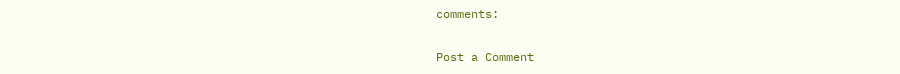comments:

Post a Comment